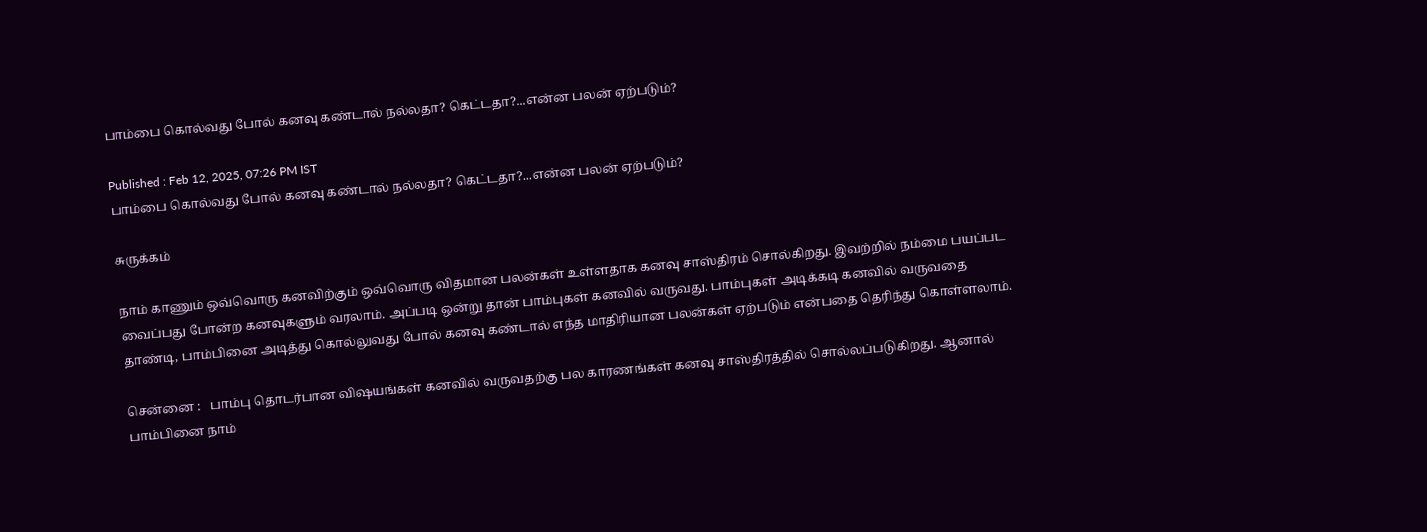பாம்பை கொல்வது போல் கனவு கண்டால் நல்லதா? கெட்டதா?...என்ன பலன் ஏற்படும்?

Published : Feb 12, 2025, 07:26 PM IST
பாம்பை கொல்வது போல் கனவு கண்டால் நல்லதா? கெட்டதா?...என்ன பலன் ஏற்படும்?

சுருக்கம்

நாம் காணும் ஒவ்வொரு கனவிற்கும் ஒவ்வொரு விதமான பலன்கள் உள்ளதாக கனவு சாஸ்திரம் சொல்கிறது. இவற்றில் நம்மை பயப்பட வைப்பது போன்ற கனவுகளும் வரலாம். அப்படி ஒன்று தான் பாம்புகள் கனவில் வருவது. பாம்புகள் அடிக்கடி கனவில் வருவதை தாண்டி, பாம்பினை அடித்து கொல்லுவது போல் கனவு கண்டால் எந்த மாதிரியான பலன்கள் ஏற்படும் என்பதை தெரிந்து கொள்ளலாம்.

சென்னை :   பாம்பு தொடர்பான விஷயங்கள் கனவில் வருவதற்கு பல காரணங்கள் கனவு சாஸ்திரத்தில் சொல்லப்படுகிறது. ஆனால் பாம்பினை நாம்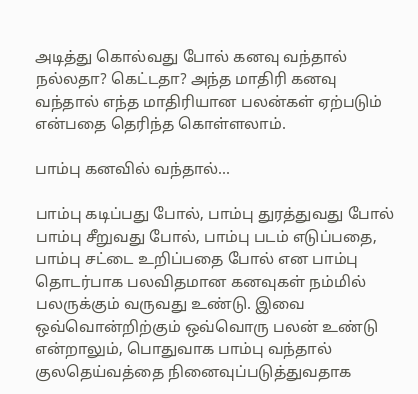அடித்து கொல்வது போல் கனவு வந்தால் நல்லதா? கெட்டதா? அந்த மாதிரி கனவு வந்தால் எந்த மாதிரியான பலன்கள் ஏற்படும் என்பதை தெரிந்த கொள்ளலாம்.

பாம்பு கனவில் வந்தால்...

பாம்பு கடிப்பது போல், பாம்பு துரத்துவது போல் பாம்பு சீறுவது போல், பாம்பு படம் எடுப்பதை, பாம்பு சட்டை உறிப்பதை போல் என பாம்பு தொடர்பாக பலவிதமான கனவுகள் நம்மில் பலருக்கும் வருவது உண்டு. இவை ஒவ்வொன்றிற்கும் ஒவ்வொரு பலன் உண்டு என்றாலும், பொதுவாக பாம்பு வந்தால் குலதெய்வத்தை நினைவுப்படுத்துவதாக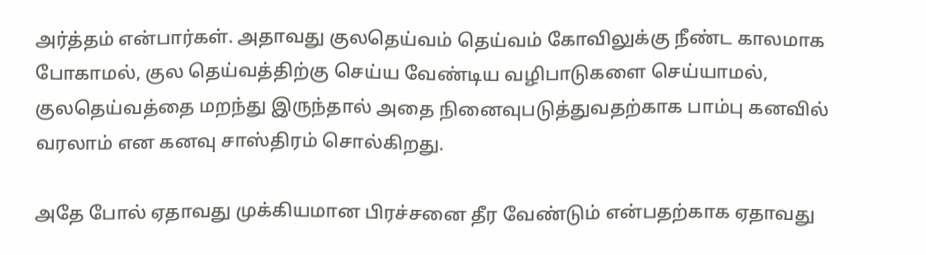அர்த்தம் என்பார்கள். அதாவது குலதெய்வம் தெய்வம் கோவிலுக்கு நீண்ட காலமாக போகாமல், குல தெய்வத்திற்கு செய்ய வேண்டிய வழிபாடுகளை செய்யாமல், குலதெய்வத்தை மறந்து இருந்தால் அதை நினைவுபடுத்துவதற்காக பாம்பு கனவில் வரலாம் என கனவு சாஸ்திரம் சொல்கிறது.

அதே போல் ஏதாவது முக்கியமான பிரச்சனை தீர வேண்டும் என்பதற்காக ஏதாவது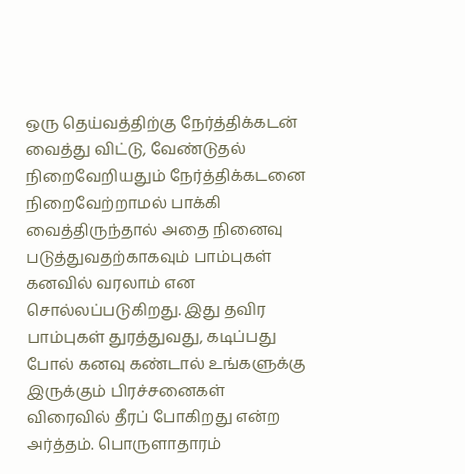ஒரு தெய்வத்திற்கு நேர்த்திக்கடன் வைத்து விட்டு, வேண்டுதல் நிறைவேறியதும் நேர்த்திக்கடனை நிறைவேற்றாமல் பாக்கி வைத்திருந்தால் அதை நினைவு படுத்துவதற்காகவும் பாம்புகள் கனவில் வரலாம் என சொல்லப்படுகிறது. இது தவிர பாம்புகள் துரத்துவது, கடிப்பது போல் கனவு கண்டால் உங்களுக்கு இருக்கும் பிரச்சனைகள் விரைவில் தீரப் போகிறது என்ற அர்த்தம். பொருளாதாரம்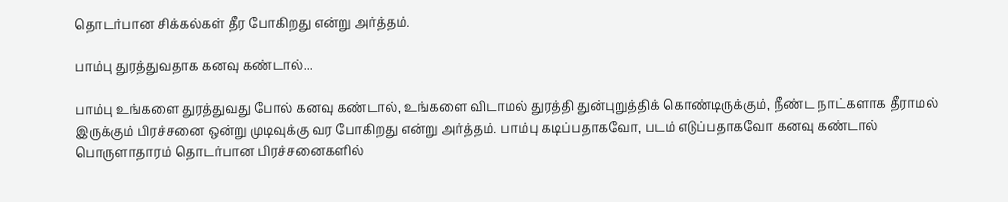தொடர்பான சிக்கல்கள் தீர போகிறது என்று அர்த்தம்.

பாம்பு துரத்துவதாக கனவு கண்டால்...

பாம்பு உங்களை துரத்துவது போல் கனவு கண்டால், உங்களை விடாமல் துரத்தி துன்புறுத்திக் கொண்டிருக்கும், நீண்ட நாட்களாக தீராமல் இருக்கும் பிரச்சனை ஒன்று முடிவுக்கு வர போகிறது என்று அர்த்தம். பாம்பு கடிப்பதாகவோ, படம் எடுப்பதாகவோ கனவு கண்டால் பொருளாதாரம் தொடர்பான பிரச்சனைகளில்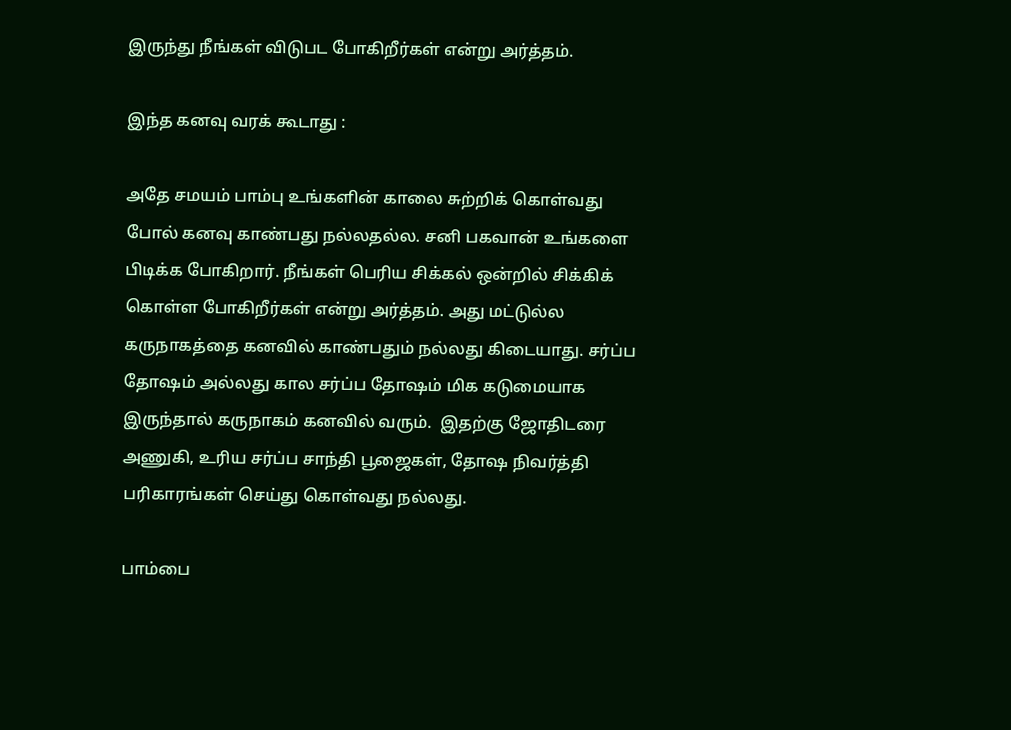இருந்து நீங்கள் விடுபட போகிறீர்கள் என்று அர்த்தம்.

இந்த கனவு வரக் கூடாது :

அதே சமயம் பாம்பு உங்களின் காலை சுற்றிக் கொள்வது போல் கனவு காண்பது நல்லதல்ல. சனி பகவான் உங்களை பிடிக்க போகிறார். நீங்கள் பெரிய சிக்கல் ஒன்றில் சிக்கிக் கொள்ள போகிறீர்கள் என்று அர்த்தம். அது மட்டுல்ல கருநாகத்தை கனவில் காண்பதும் நல்லது கிடையாது. சர்ப்ப தோஷம் அல்லது கால சர்ப்ப தோஷம் மிக கடுமையாக இருந்தால் கருநாகம் கனவில் வரும்.  இதற்கு ஜோதிடரை அணுகி, உரிய சர்ப்ப சாந்தி பூஜைகள், தோஷ நிவர்த்தி பரிகாரங்கள் செய்து கொள்வது நல்லது.

பாம்பை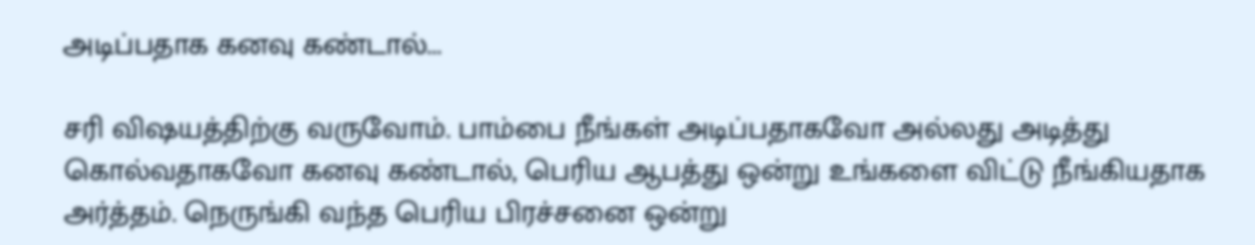அடிப்பதாக கனவு கண்டால்...

சரி விஷயத்திற்கு வருவோம். பாம்பை நீங்கள் அடிப்பதாகவோ அல்லது அடித்து கொல்வதாகவோ கனவு கண்டால், பெரிய ஆபத்து ஒன்று உங்களை விட்டு நீங்கியதாக அர்த்தம். நெருங்கி வந்த பெரிய பிரச்சனை ஒன்று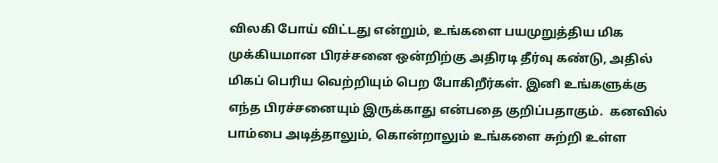விலகி போய் விட்டது என்றும், உங்களை பயமுறுத்திய மிக முக்கியமான பிரச்சனை ஒன்றிற்கு அதிரடி தீர்வு கண்டு, அதில் மிகப் பெரிய வெற்றியும் பெற போகிறீர்கள். இனி உங்களுக்கு எந்த பிரச்சனையும் இருக்காது என்பதை குறிப்பதாகும்.  கனவில் பாம்பை அடித்தாலும், கொன்றாலும் உங்களை சுற்றி உள்ள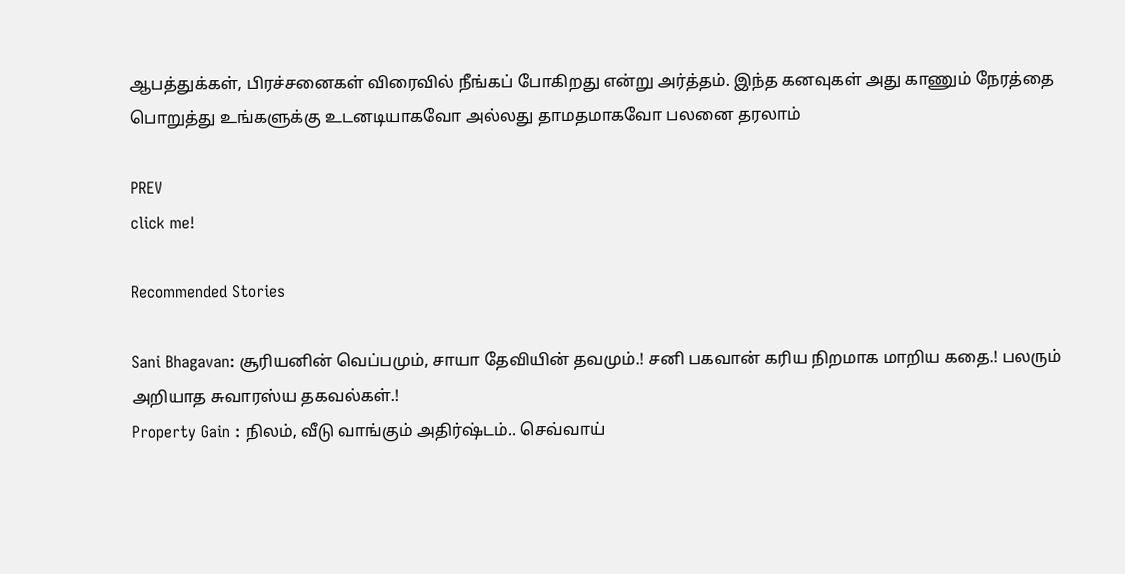ஆபத்துக்கள், பிரச்சனைகள் விரைவில் நீங்கப் போகிறது என்று அர்த்தம். இந்த கனவுகள் அது காணும் நேரத்தை பொறுத்து உங்களுக்கு உடனடியாகவோ அல்லது தாமதமாகவோ பலனை தரலாம்

PREV
click me!

Recommended Stories

Sani Bhagavan: சூரியனின் வெப்பமும், சாயா தேவியின் தவமும்.! சனி பகவான் கரிய நிறமாக மாறிய கதை.! பலரும் அறியாத சுவாரஸ்ய தகவல்கள்.!
Property Gain : நிலம், வீடு வாங்கும் அதிர்ஷ்டம்.. செவ்வாய்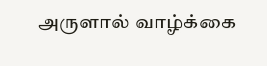அருளால் வாழ்க்கை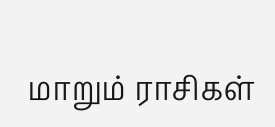மாறும் ராசிகள்